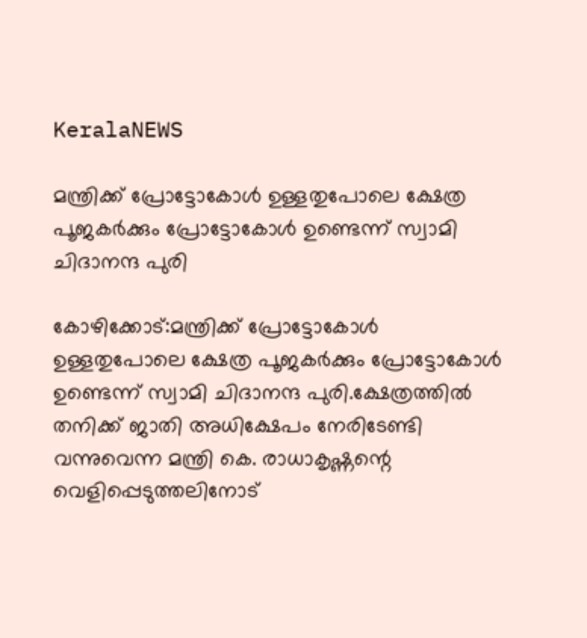KeralaNEWS

മന്ത്രിക്ക് പ്രോട്ടോകോള്‍ ഉള്ളതുപോലെ ക്ഷേത്ര പൂജകര്‍ക്കും പ്രോട്ടോകോള്‍ ഉണ്ടെന്ന് സ്വാമി ചിദാനന്ദ പുരി

കോഴിക്കോട്:മന്ത്രിക്ക് പ്രോട്ടോകോള്‍ ഉള്ളതുപോലെ ക്ഷേത്ര പൂജകര്‍ക്കും പ്രോട്ടോകോള്‍ ഉണ്ടെന്ന് സ്വാമി ചിദാനന്ദ പുരി.ക്ഷേത്രത്തില്‍ തനിക്ക് ജാതി അധിക്ഷേപം നേരിടേണ്ടി വന്നുവെന്ന മന്ത്രി കെ. രാധാകൃഷ്ണന്റെ വെളിപ്പെടുത്തലിനോട്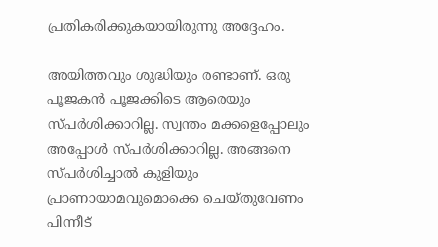പ്രതികരിക്കുകയായിരുന്നു അദ്ദേഹം.

അയിത്തവും ശുദ്ധിയും രണ്ടാണ്. ഒരു പൂജകൻ പൂജക്കിടെ ആരെയും സ്പര്‍ശിക്കാറില്ല. സ്വന്തം മക്കളെപ്പോലും അപ്പോള്‍ സ്പര്‍ശിക്കാറില്ല. അങ്ങനെ സ്പര്‍ശിച്ചാല്‍ കുളിയും പ്രാണായാമവുമൊക്കെ ചെയ്തുവേണം പിന്നീട്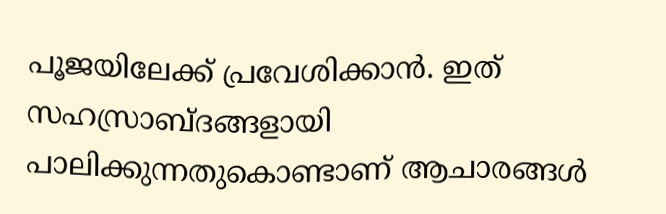പൂജയിലേക്ക് പ്രവേശിക്കാൻ. ഇത് സഹസ്രാബ്ദങ്ങളായി പാലിക്കുന്നതുകൊണ്ടാണ് ആചാരങ്ങള്‍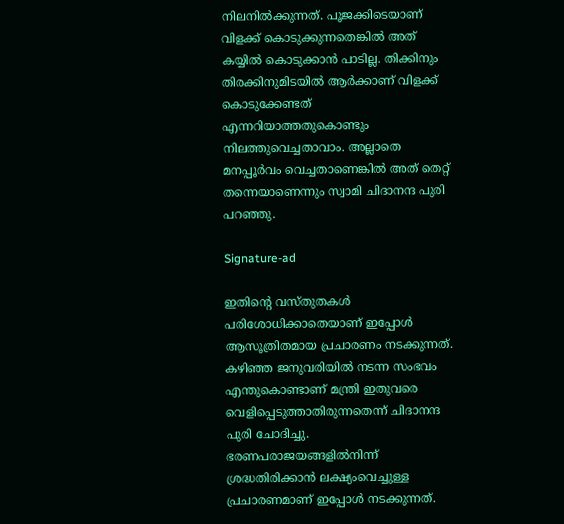നിലനില്‍ക്കുന്നത്. പൂജക്കിടെയാണ് വിളക്ക് കൊടുക്കുന്നതെങ്കില്‍ അത് കയ്യില്‍ കൊടുക്കാൻ പാടില്ല. തിക്കിനും തിരക്കിനുമിടയില്‍ ആര്‍ക്കാണ് വിളക്ക് കൊടുക്കേണ്ടത് എന്നറിയാത്തതുകൊണ്ടും നിലത്തുവെച്ചതാവാം. അല്ലാതെ മനപ്പൂര്‍വം വെച്ചതാണെങ്കില്‍ അത് തെറ്റ് തന്നെയാണെന്നും സ്വാമി ചിദാനന്ദ പുരി പറഞ്ഞു.

Signature-ad

ഇതിന്റെ വസ്തുതകള്‍ പരിശോധിക്കാതെയാണ് ഇപ്പോള്‍ ആസൂത്രിതമായ പ്രചാരണം നടക്കുന്നത്. കഴിഞ്ഞ ജനുവരിയില്‍ നടന്ന സംഭവം എന്തുകൊണ്ടാണ് മന്ത്രി ഇതുവരെ വെളിപ്പെടുത്താതിരുന്നതെന്ന് ചിദാനന്ദ പുരി ചോദിച്ചു. ഭരണപരാജയങ്ങളില്‍നിന്ന് ശ്രദ്ധതിരിക്കാൻ ലക്ഷ്യംവെച്ചുള്ള പ്രചാരണമാണ് ഇപ്പോള്‍ നടക്കുന്നത്.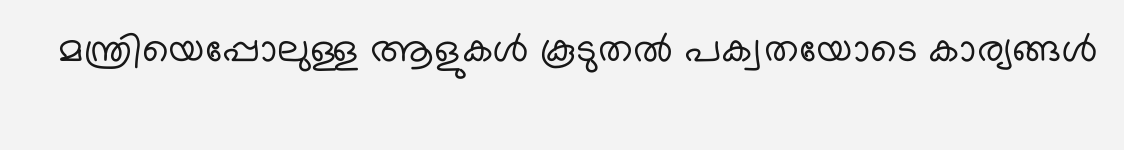മന്ത്രിയെപ്പോലുള്ള ആളുകള്‍ കൂടുതല്‍ പക്വതയോടെ കാര്യങ്ങള്‍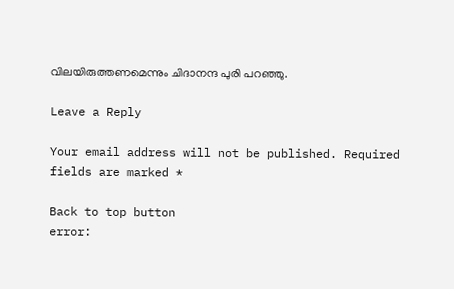വിലയിരുത്തണമെന്നും ചിദാനന്ദ പുരി പറഞ്ഞു.

Leave a Reply

Your email address will not be published. Required fields are marked *

Back to top button
error: